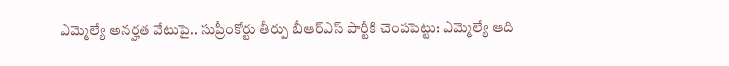ఎమ్మెల్యే అనర్హత వేటుపై.. సుప్రీంకోర్టు తీర్పు బీఆర్ఎస్ పార్టీకి చెంపపెట్టు: ఎమ్మెల్యే ఆది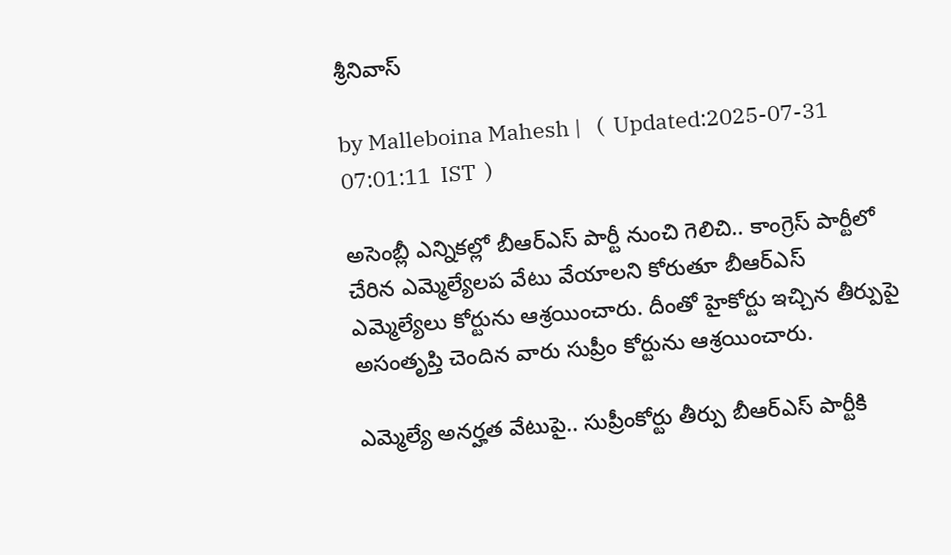శ్రీనివాస్

by Malleboina Mahesh |   (  Updated:2025-07-31 07:01:11  IST  )

అసెంబ్లీ ఎన్నికల్లో బీఆర్ఎస్ పార్టీ నుంచి గెలిచి.. కాంగ్రెస్ పార్టీలో చేరిన ఎమ్మెల్యేలప వేటు వేయాలని కోరుతూ బీఆర్ఎస్ ఎమ్మెల్యేలు కోర్టును ఆశ్రయించారు. దీంతో హైకోర్టు ఇచ్చిన తీర్పుపై అసంతృప్తి చెందిన వారు సుప్రీం కోర్టును ఆశ్రయించారు.

ఎమ్మెల్యే అనర్హత వేటుపై.. సుప్రీంకోర్టు తీర్పు బీఆర్ఎస్ పార్టీకి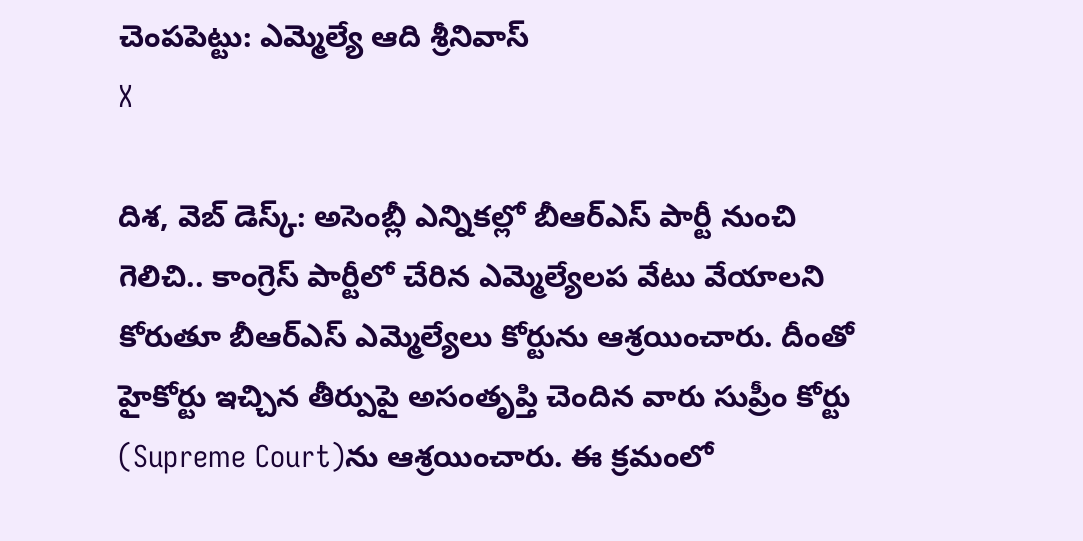చెంపపెట్టు: ఎమ్మెల్యే ఆది శ్రీనివాస్
X

దిశ, వెబ్ డెస్క్: అసెంబ్లీ ఎన్నికల్లో బీఆర్ఎస్ పార్టీ నుంచి గెలిచి.. కాంగ్రెస్ పార్టీలో చేరిన ఎమ్మెల్యేలప వేటు వేయాలని కోరుతూ బీఆర్ఎస్ ఎమ్మెల్యేలు కోర్టును ఆశ్రయించారు. దీంతో హైకోర్టు ఇచ్చిన తీర్పుపై అసంతృప్తి చెందిన వారు సుప్రీం కోర్టు (Supreme Court)ను ఆశ్రయించారు. ఈ క్రమంలో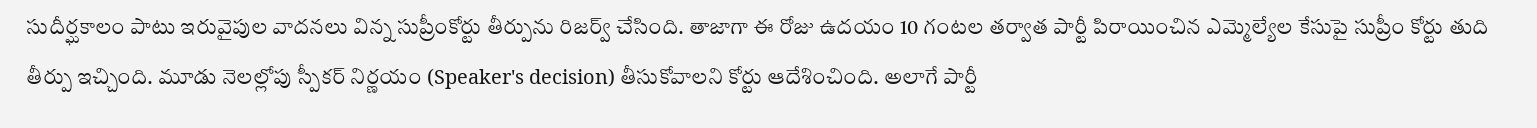సుదీర్ఘకాలం పాటు ఇరువైపుల వాదనలు విన్న సుప్రీంకోర్టు తీర్పును రిజర్వ్ చేసింది. తాజాగా ఈ రోజు ఉదయం 10 గంటల తర్వాత పార్టీ పిరాయించిన ఎమ్మెల్యేల కేసుపై సుప్రీం కోర్టు తుది తీర్పు ఇచ్చింది. మూడు నెలల్లోపు స్పీకర్ నిర్ణయం (Speaker's decision) తీసుకోవాలని కోర్టు ఆదేశించింది. అలాగే పార్టీ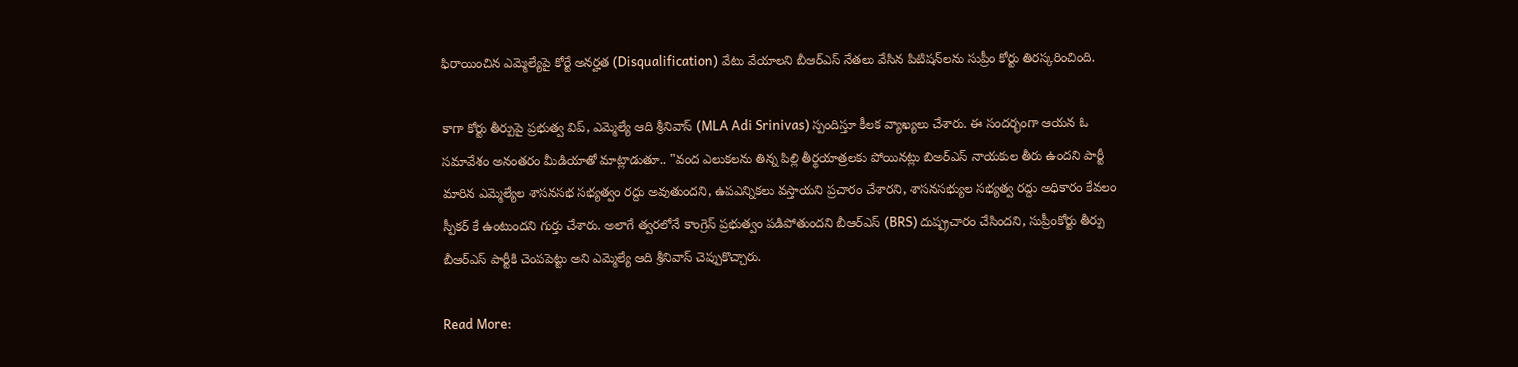ఫిరాయించిన ఎమ్మెల్యేపై కోర్టే అనర్హత (Disqualification) వేటు వేయాలని బీఆర్ఎస్ నేతలు వేసిన పిటిషన్‌లను సుప్రీం కోర్టు తిరస్కరించింది.

కాగా కోర్టు తీర్పుపై ప్రభుత్వ విప్, ఎమ్మెల్యే ఆది శ్రీనివాస్ (MLA Adi Srinivas) స్పందిస్తూ కీలక వ్యాఖ్యలు చేశారు. ఈ సందర్భంగా ఆయన ఓ సమావేశం అనంతరం మీడియాతో మాట్లాడుతూ.. "వంద ఎలుకలను తిన్న పిల్లి తీర్థయాత్రలకు పోయినట్లు బిఅర్ఎస్ నాయకుల తీరు ఉందని పార్టీ మారిన ఎమ్మెల్యేల శాసనసభ సభ్యత్వం రద్దు అవుతుందని, ఉపఎన్నికలు వస్తాయని ప్రచారం చేశారని, శాసనసభ్యుల సభ్యత్వ రద్దు అధికారం కేవలం స్పీకర్ కే ఉంటుందని గుర్తు చేశారు. అలాగే త్వరలోనే కాంగ్రెస్ ప్రభుత్వం పడిపోతుందని బీఆర్ఎస్ (BRS) దుష్ప్రచారం చేసిందని, సుప్రీంకోర్టు తీర్పు బీఆర్ఎస్ పార్టీకి చెంపపెట్టు అని ఎమ్మెల్యే ఆది శ్రీనివాస్ చెప్పుకొచ్చారు.

Read More: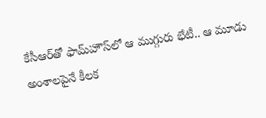కేసీఆర్‌తో ఫామ్‌హౌస్‌లో ఆ ముగ్గురు భేటీ.. ఆ మూడు అంశాలపైనే కీలక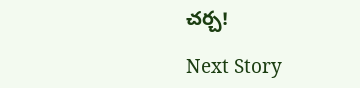చర్చ!

Next Story